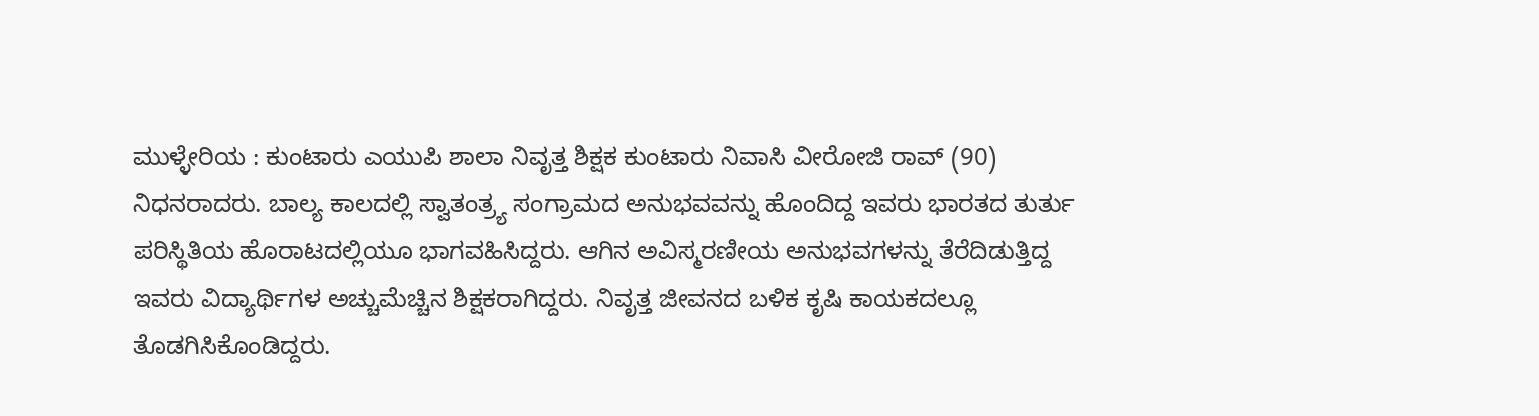ಮುಳ್ಳೇರಿಯ : ಕುಂಟಾರು ಎಯುಪಿ ಶಾಲಾ ನಿವೃತ್ತ ಶಿಕ್ಷಕ ಕುಂಟಾರು ನಿವಾಸಿ ವೀರೋಜಿ ರಾವ್ (90) ನಿಧನರಾದರು. ಬಾಲ್ಯ ಕಾಲದಲ್ಲಿ ಸ್ವಾತಂತ್ರ್ಯ ಸಂಗ್ರಾಮದ ಅನುಭವವನ್ನು ಹೊಂದಿದ್ದ ಇವರು ಭಾರತದ ತುರ್ತು ಪರಿಸ್ಥಿತಿಯ ಹೊರಾಟದಲ್ಲಿಯೂ ಭಾಗವಹಿಸಿದ್ದರು. ಆಗಿನ ಅವಿಸ್ಮರಣೀಯ ಅನುಭವಗಳನ್ನು ತೆರೆದಿಡುತ್ತಿದ್ದ ಇವರು ವಿದ್ಯಾರ್ಥಿಗಳ ಅಚ್ಚುಮೆಚ್ಚಿನ ಶಿಕ್ಷಕರಾಗಿದ್ದರು. ನಿವೃತ್ತ ಜೀವನದ ಬಳಿಕ ಕೃಷಿ ಕಾಯಕದಲ್ಲೂ ತೊಡಗಿಸಿಕೊಂಡಿದ್ದರು.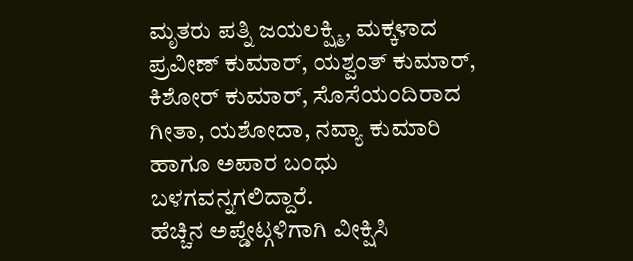ಮೃತರು ಪತ್ನಿ ಜಯಲಕ್ಷ್ಮಿ, ಮಕ್ಕಳಾದ ಪ್ರವೀಣ್ ಕುಮಾರ್, ಯಶ್ವಂತ್ ಕುಮಾರ್, ಕಿಶೋರ್ ಕುಮಾರ್, ಸೊಸೆಯಂದಿರಾದ ಗೀತಾ, ಯಶೋದಾ, ನವ್ಯಾ ಕುಮಾರಿ ಹಾಗೂ ಅಪಾರ ಬಂಧು ಬಳಗವನ್ನಗಲಿದ್ದಾರೆ.
ಹೆಚ್ಚಿನ ಅಪ್ಡೇಟ್ಗಳಿಗಾಗಿ ವೀಕ್ಷಿಸಿ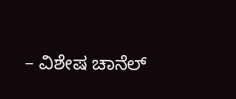– ವಿಶೇಷ ಚಾನೆಲ್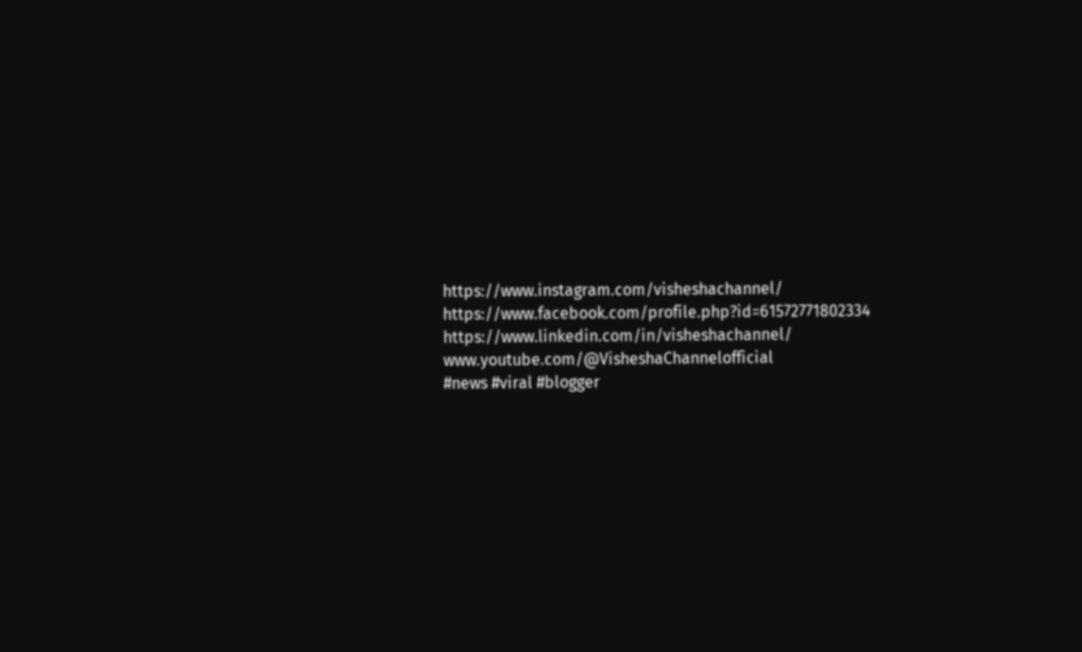https://www.instagram.com/visheshachannel/
https://www.facebook.com/profile.php?id=61572771802334
https://www.linkedin.com/in/visheshachannel/
www.youtube.com/@VisheshaChannelofficial
#news #viral #blogger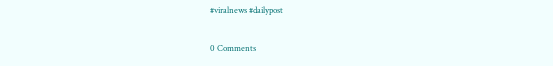#viralnews #dailypost

0 Comments